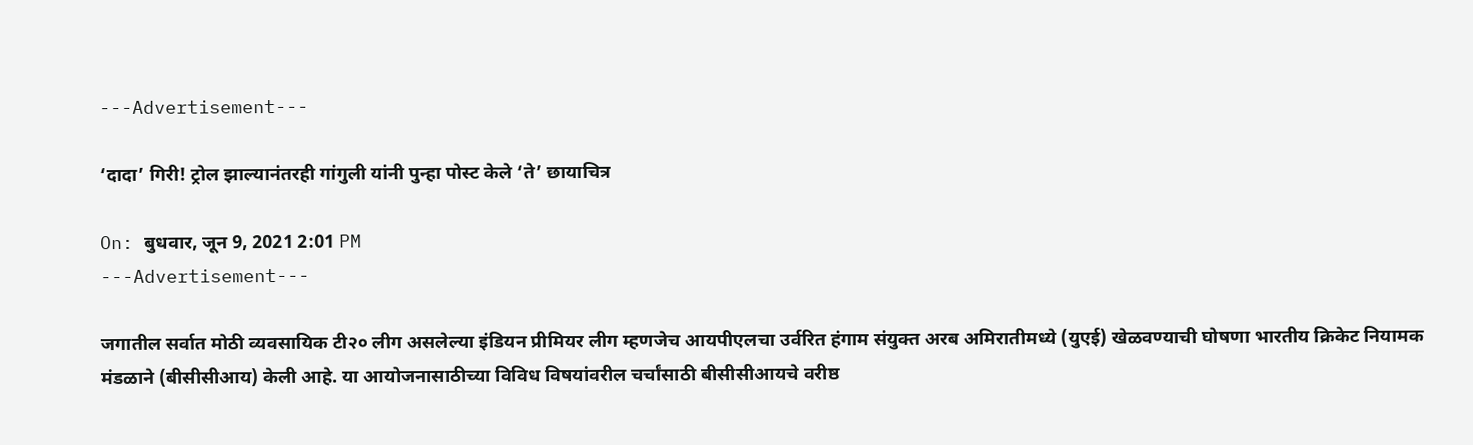---Advertisement---

‘दादा’ गिरी! ट्रोल झाल्यानंतरही गांगुली यांनी पुन्हा पोस्ट केले ‘ते’ छायाचित्र

On: बुधवार, जून 9, 2021 2:01 PM
---Advertisement---

जगातील सर्वात मोठी व्यवसायिक टी२० लीग असलेल्या इंडियन प्रीमियर लीग म्हणजेच आयपीएलचा उर्वरित हंगाम संयुक्त अरब अमिरातीमध्ये (युएई) खेळवण्याची घोषणा भारतीय क्रिकेट नियामक मंडळाने (बीसीसीआय) केली आहे. या आयोजनासाठीच्या विविध विषयांवरील चर्चांसाठी बीसीसीआयचे वरीष्ठ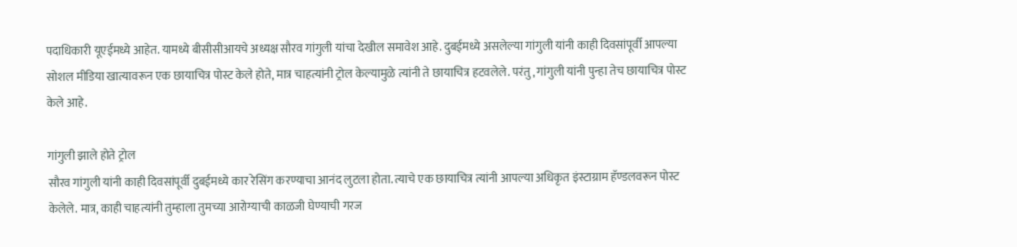पदाधिकारी यूएईमध्ये आहेत. यामध्ये बीसीसीआयचे अध्यक्ष सौरव गांगुली यांचा देखील समावेश आहे. दुबईमध्ये असलेल्या गांगुली यांनी काही दिवसांपूर्वी आपल्या सोशल मीडिया खात्यावरून एक छायाचित्र पोस्ट केले होते, मात्र चाहत्यांनी ट्रोल केल्यामुळे त्यांनी ते छायाचित्र हटवलेले. परंतु, गांगुली यांनी पुन्हा तेच छायाचित्र पोस्ट केले आहे.

गांगुली झाले होते ट्रोल
सौरव गांगुली यांनी काही दिवसांपूर्वी दुबईमध्ये कार रेसिंग करण्याचा आनंद लुटला होता. त्याचे एक छायाचित्र त्यांनी आपल्या अधिकृत इंस्टाग्राम हॅण्डलवरून पोस्ट केलेले. मात्र, काही चाहत्यांनी तुम्हाला तुमच्या आरोग्याची काळजी घेण्याची गरज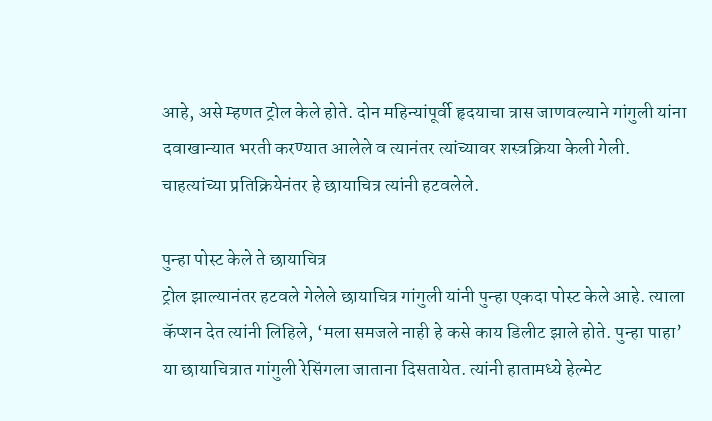आहे, असे म्हणत ट्रोल केले होते. दोन महिन्यांपूर्वी हृदयाचा त्रास जाणवल्याने गांगुली यांना दवाखान्यात भरती करण्यात आलेले व त्यानंतर त्यांच्यावर शस्त्रक्रिया केली गेली. चाहत्यांच्या प्रतिक्रियेनंतर हे छायाचित्र त्यांनी हटवलेले.

पुन्हा पोस्ट केले ते छायाचित्र
ट्रोल झाल्यानंतर हटवले गेलेले छायाचित्र गांगुली यांनी पुन्हा एकदा पोस्ट केले आहे. त्याला कॅप्शन देत त्यांनी लिहिले, ‘मला समजले नाही हे कसे काय डिलीट झाले होते. पुन्हा पाहा’ या छायाचित्रात गांगुली रेसिंगला जाताना दिसतायेत. त्यांनी हातामध्ये हेल्मेट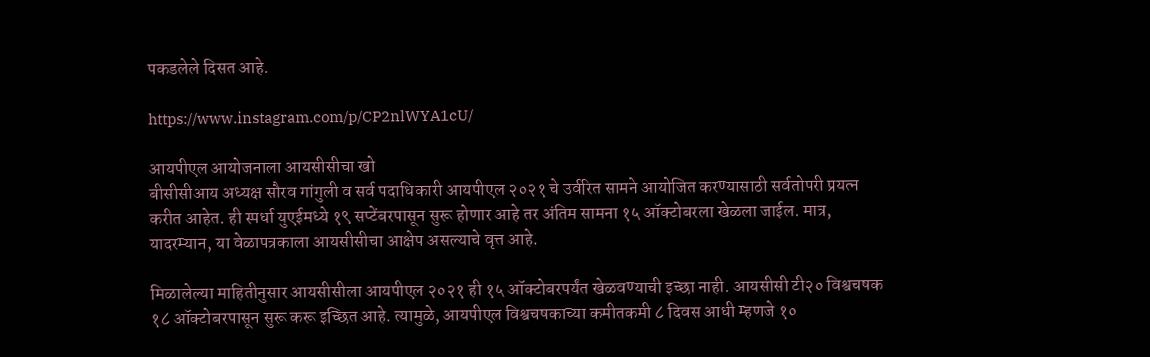पकडलेले दिसत आहे.

https://www.instagram.com/p/CP2nlWYA1cU/

आयपीएल आयोजनाला आयसीसीचा खो
बीसीसीआय अध्यक्ष सौरव गांगुली व सर्व पदाधिकारी आयपीएल २०२१ चे उर्वरित सामने आयोजित करण्यासाठी सर्वतोपरी प्रयत्न करीत आहेत. ही स्पर्धा युएईमध्ये १९ सप्टेंबरपासून सुरू होणार आहे तर अंतिम सामना १५ ऑक्टोबरला खेळला जाईल. मात्र, यादरम्यान, या वेळापत्रकाला आयसीसीचा आक्षेप असल्याचे वृत्त आहे.

मिळालेल्या माहितीनुसार आयसीसीला आयपीएल २०२१ ही १५ ऑक्टोबरपर्यंत खेळवण्याची इच्छा नाही. आयसीसी टी२० विश्वचषक १८ ऑक्टोबरपासून सुरू करू इच्छित आहे. त्यामुळे, आयपीएल विश्वचषकाच्या कमीतकमी ८ दिवस आधी म्हणजे १०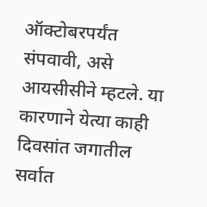ऑक्टोबरपर्यंत संपवावी, असे आयसीसीने म्हटले. या कारणाने येत्या काही दिवसांत जगातील सर्वात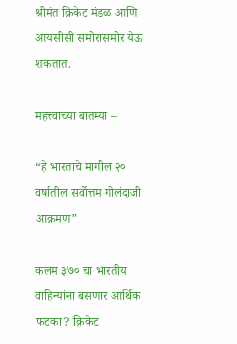श्रीमंत क्रिकेट मंडळ आणि आयसीसी समोरासमोर येऊ शकतात.

महत्त्वाच्या बातम्या –

“हे भारताचे मागील २० वर्षातील सर्वोत्तम गोलंदाजी आक्रमण”

कलम ३७० चा भारतीय वाहिन्यांना बसणार आर्थिक फटका? क्रिकेट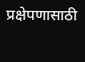प्रक्षेपणासाठी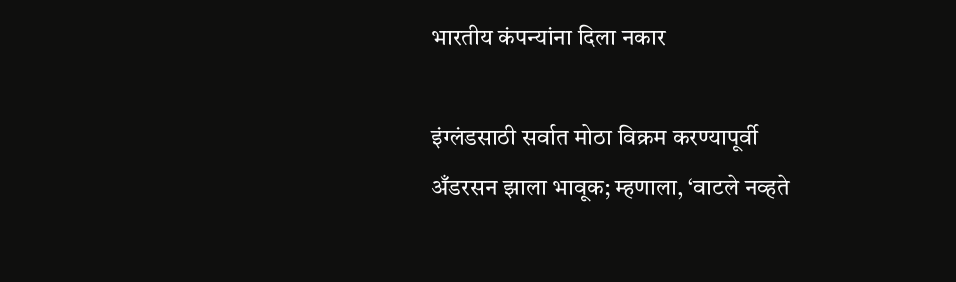भारतीय कंपन्यांना दिला नकार

इंग्लंडसाठी सर्वात मोठा विक्रम करण्यापूर्वी अँडरसन झाला भावूक; म्हणाला, ‘वाटले नव्हते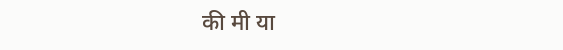की मी या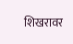शिखरावर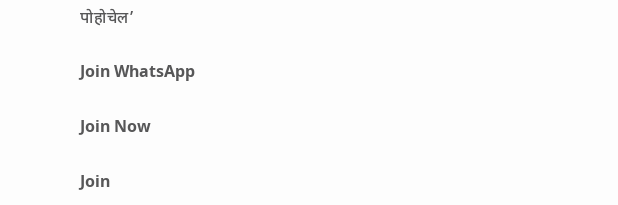पोहोचेल’

Join WhatsApp

Join Now

Join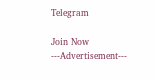Telegram

Join Now
---Advertisement---